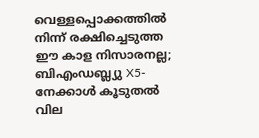വെള്ളപ്പൊക്കത്തിൽ നിന്ന് രക്ഷിച്ചെടുത്ത ഈ കാള നിസാരനല്ല; ബിഎംഡബ്ല്യു X5-നേക്കാൾ കൂടുതൽ വില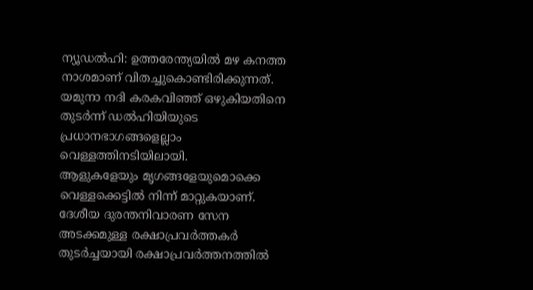ന്യൂഡൽഹി: ഉത്തരേന്ത്യയിൽ മഴ കനത്ത നാശമാണ് വിതച്ചുകൊണ്ടിരിക്കുന്നത്. യമുനാ നദി കരകവിഞ്ഞ് ഒഴുകിയതിനെ തുടർന്ന് ഡൽഹിയിയുടെ പ്രധാനഭാഗങ്ങളെല്ലാം വെള്ളത്തിനടിയിലായി.
ആളുകളേയും മൃഗങ്ങളേയുമൊക്കെ വെള്ളക്കെട്ടിൽ നിന്ന് മാറ്റുകയാണ്. ദേശീയ ദുരന്തനിവാരണ സേന അടക്കമുള്ള രക്ഷാപ്രവർത്തകർ തുടർച്ചയായി രക്ഷാപ്രവർത്തനത്തിൽ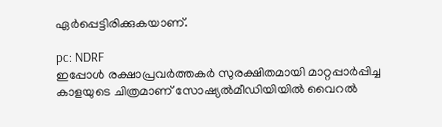ഏർപ്പെട്ടിരിക്കുകയാണ്.

pc: NDRF
ഇപ്പോൾ രക്ഷാപ്രവർത്തകർ സുരക്ഷിതമായി മാറ്റപ്പാർപ്പിച്ച കാളയുടെ ചിത്രമാണ് സോഷ്യൽമീഡിയിയിൽ വൈറൽ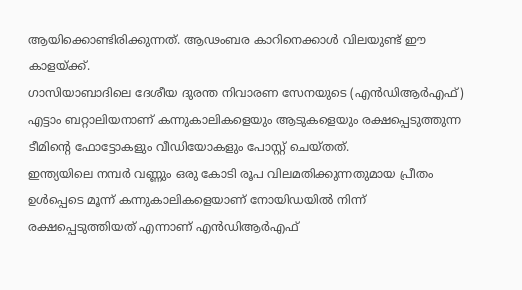ആയിക്കൊണ്ടിരിക്കുന്നത്. ആഢംബര കാറിനെക്കാൾ വിലയുണ്ട് ഈ കാളയ്ക്ക്.
ഗാസിയാബാദിലെ ദേശീയ ദുരന്ത നിവാരണ സേനയുടെ (എൻഡിആർഎഫ്) എട്ടാം ബറ്റാലിയനാണ് കന്നുകാലികളെയും ആടുകളെയും രക്ഷപ്പെടുത്തുന്ന ടീമിന്റെ ഫോട്ടോകളും വീഡിയോകളും പോസ്റ്റ് ചെയ്തത്.
ഇന്ത്യയിലെ നമ്പർ വണ്ണും ഒരു കോടി രൂപ വിലമതിക്കുന്നതുമായ പ്രീതം ഉൾപ്പെടെ മൂന്ന് കന്നുകാലികളെയാണ് നോയിഡയിൽ നിന്ന് രക്ഷപ്പെടുത്തിയത് എന്നാണ് എൻഡിആർഎഫ്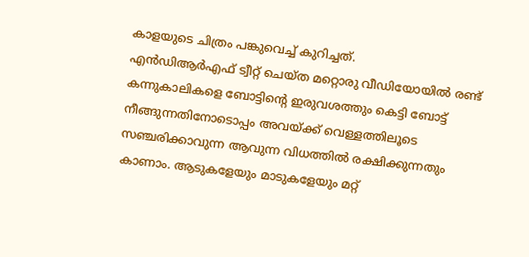കാളയുടെ ചിത്രം പങ്കുവെച്ച് കുറിച്ചത്.
എൻഡിആർഎഫ് ട്വീറ്റ് ചെയ്ത മറ്റൊരു വീഡിയോയിൽ രണ്ട് കന്നുകാലികളെ ബോട്ടിന്റെ ഇരുവശത്തും കെട്ടി ബോട്ട് നീങ്ങുന്നതിനോടൊപ്പം അവയ്ക്ക് വെള്ളത്തിലൂടെ സഞ്ചരിക്കാവുന്ന ആവുന്ന വിധത്തിൽ രക്ഷിക്കുന്നതും കാണാം. ആടുകളേയും മാടുകളേയും മറ്റ്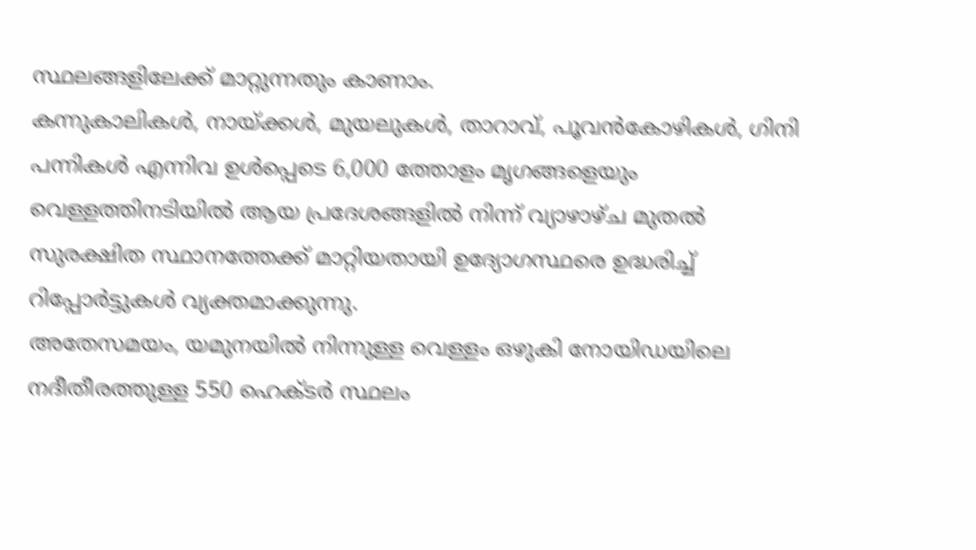സ്ഥലങ്ങളിലേക്ക് മാറ്റുന്നതും കാണാം.
കന്നുകാലികൾ, നായ്ക്കൾ, മുയലുകൾ, താറാവ്, പൂവൻകോഴികൾ, ഗിനി പന്നികൾ എന്നിവ ഉൾപ്പെടെ 6,000 ത്തോളം മൃഗങ്ങളെയും വെള്ളത്തിനടിയിൽ ആയ പ്രദേശങ്ങളിൽ നിന്ന് വ്യാഴാഴ്ച മുതൽ സുരക്ഷിത സ്ഥാനത്തേക്ക് മാറ്റിയതായി ഉദ്യോഗസ്ഥരെ ഉദ്ധരിച്ച് റിപ്പോർട്ടുകൾ വ്യക്തമാക്കുന്നു.
അതേസമയം, യമുനയിൽ നിന്നുള്ള വെള്ളം ഒഴുകി നോയിഡയിലെ നദീതീരത്തുള്ള 550 ഹെക്ടർ സ്ഥലം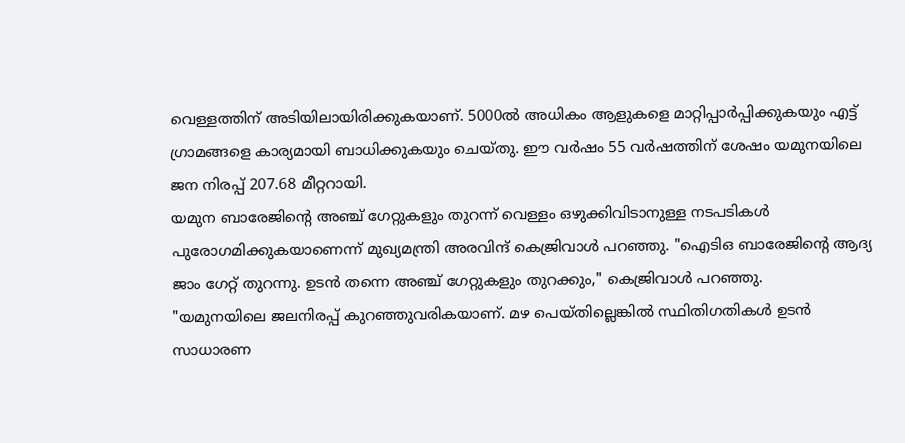വെള്ളത്തിന് അടിയിലായിരിക്കുകയാണ്. 5000ൽ അധികം ആളുകളെ മാറ്റിപ്പാർപ്പിക്കുകയും എട്ട് ഗ്രാമങ്ങളെ കാര്യമായി ബാധിക്കുകയും ചെയ്തു. ഈ വർഷം 55 വർഷത്തിന് ശേഷം യമുനയിലെ ജന നിരപ്പ് 207.68 മീറ്ററായി.
യമുന ബാരേജിന്റെ അഞ്ച് ഗേറ്റുകളും തുറന്ന് വെള്ളം ഒഴുക്കിവിടാനുള്ള നടപടികൾ പുരോഗമിക്കുകയാണെന്ന് മുഖ്യമന്ത്രി അരവിന്ദ് കെജ്രിവാൾ പറഞ്ഞു. "ഐടിഒ ബാരേജിന്റെ ആദ്യ ജാം ഗേറ്റ് തുറന്നു. ഉടൻ തന്നെ അഞ്ച് ഗേറ്റുകളും തുറക്കും," കെജ്രിവാൾ പറഞ്ഞു.
"യമുനയിലെ ജലനിരപ്പ് കുറഞ്ഞുവരികയാണ്. മഴ പെയ്തില്ലെങ്കിൽ സ്ഥിതിഗതികൾ ഉടൻ സാധാരണ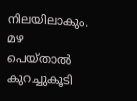നിലയിലാകും. മഴ പെയ്താൽ കുറച്ചുകൂടി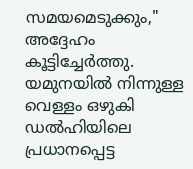സമയമെടുക്കും," അദ്ദേഹം കൂട്ടിച്ചേർത്തു. യമുനയിൽ നിന്നുള്ള വെള്ളം ഒഴുകി ഡൽഹിയിലെ പ്രധാനപ്പെട്ട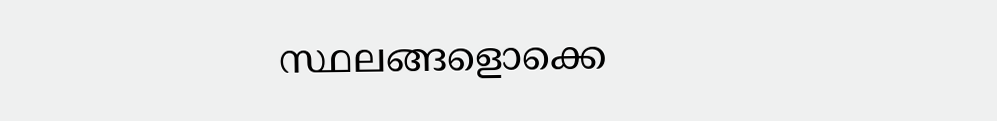സ്ഥലങ്ങളൊക്കെ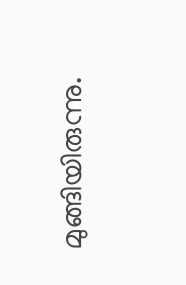മുങ്ങിയിരുന്നു.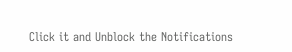Click it and Unblock the Notifications